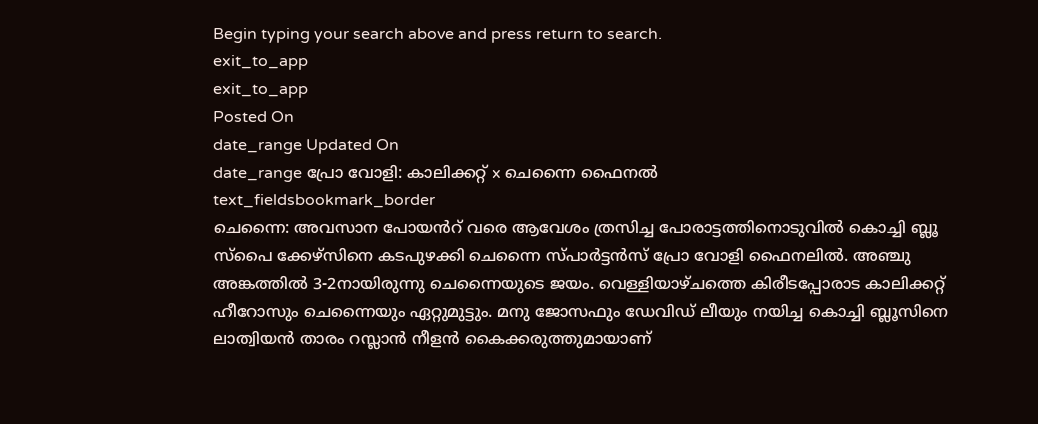Begin typing your search above and press return to search.
exit_to_app
exit_to_app
Posted On
date_range Updated On
date_range പ്രോ വോളി: കാലിക്കറ്റ് x ചെന്നൈ ഫൈനൽ
text_fieldsbookmark_border
ചെന്നൈ: അവസാന പോയൻറ് വരെ ആവേശം ത്രസിച്ച പോരാട്ടത്തിനൊടുവിൽ കൊച്ചി ബ്ലൂ സ്പൈ ക്കേഴ്സിനെ കടപുഴക്കി ചെന്നൈ സ്പാർട്ടൻസ് പ്രോ വോളി ഫൈനലിൽ. അഞ്ചു അങ്കത്തിൽ 3-2നായിരുന്നു ചെന്നൈയുടെ ജയം. വെള്ളിയാഴ്ചത്തെ കിരീടപ്പോരാട കാലിക്കറ്റ് ഹീറോസും ചെന്നൈയും ഏറ്റുമുട്ടും. മനു ജോസഫും ഡേവിഡ് ലീയും നയിച്ച കൊച്ചി ബ്ലൂസിനെ ലാത്വിയൻ താരം റസ്ലാൻ നീളൻ കൈക്കരുത്തുമായാണ്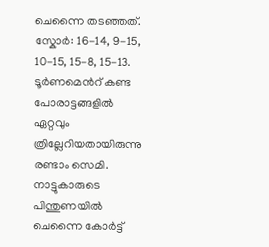ചെന്നൈ തടഞ്ഞത്. സ്കോർ: 16-14, 9-15, 10-15, 15-8, 15-13.
ടൂർണമെൻറ് കണ്ട പോരാട്ടങ്ങളിൽ ഏറ്റവും ത്രില്ലേറിയതായിരുന്നു രണ്ടാം സെമി. നാട്ടുകാരുടെ പിന്തുണയിൽ ചെന്നൈ കോർട്ട്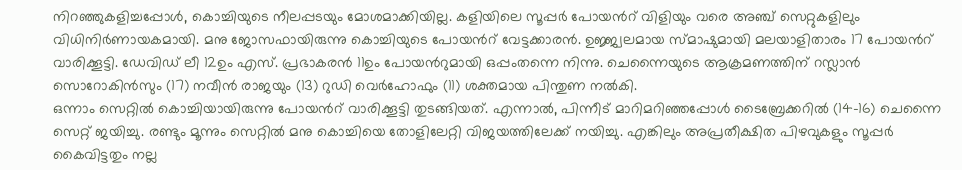നിറഞ്ഞുകളിച്ചപ്പോൾ, കൊച്ചിയുടെ നീലപ്പടയും മോശമാക്കിയില്ല. കളിയിലെ സൂപ്പർ പോയൻറ് വിളിയും വരെ അഞ്ച് സെറ്റുകളിലും വിധിനിർണായകമായി. മനു ജോസഫായിരുന്നു കൊച്ചിയുടെ പോയൻറ് വേട്ടക്കാരൻ. ഉജ്ജ്വലമായ സ്മാഷുമായി മലയാളിതാരം 17 പോയൻറ് വാരിക്കൂട്ടി. ഡേവിഡ് ലീ 12ഉം എസ്. പ്രഭാകരൻ 11ഉം പോയൻറുമായി ഒപ്പംതന്നെ നിന്നു. ചെന്നൈയുടെ ആക്രമണത്തിന് റസ്ലാൻ സൊറോകിൻസും (17) നവീൻ രാജയും (13) റുഡി വെർഹോഫും (11) ശക്തമായ പിന്തുണ നൽകി.
ഒന്നാം സെറ്റിൽ കൊച്ചിയായിരുന്നു പോയൻറ് വാരിക്കൂട്ടി തുടങ്ങിയത്. എന്നാൽ, പിന്നീട് മാറിമറിഞ്ഞപ്പോൾ ടൈബ്രേക്കറിൽ (14-16) ചെന്നൈ സെറ്റ് ജയിച്ചു. രണ്ടും മൂന്നും സെറ്റിൽ മനു കൊച്ചിയെ തോളിലേറ്റി വിജയത്തിലേക്ക് നയിച്ചു. എങ്കിലും അപ്രതീക്ഷിത പിഴവുകളും സൂപ്പർ കൈവിട്ടതും നല്ല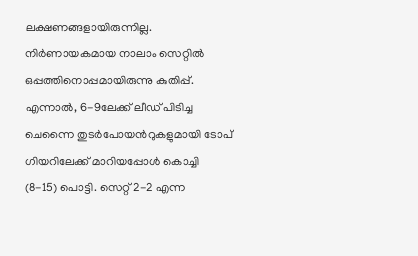ലക്ഷണങ്ങളായിരുന്നില്ല. നിർണായകമായ നാലാം സെറ്റിൽ ഒപ്പത്തിനൊപ്പമായിരുന്നു കുതിപ്പ്. എന്നാൽ, 6-9ലേക്ക് ലീഡ് പിടിച്ച ചെന്നൈ തുടർപോയൻറുകളുമായി ടോപ് ഗിയറിലേക്ക് മാറിയപ്പോൾ കൊച്ചി (8-15) പൊട്ടി. സെറ്റ് 2-2 എന്ന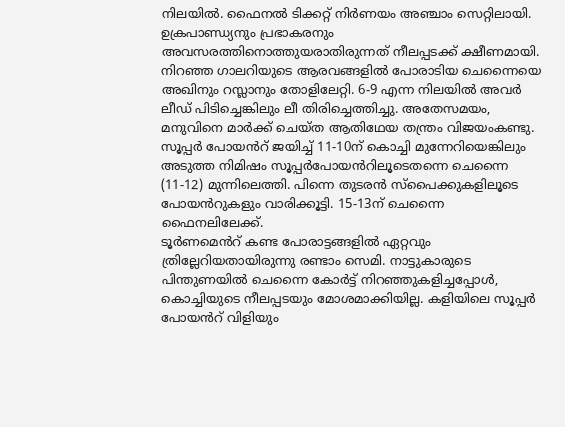നിലയിൽ. ഫൈനൽ ടിക്കറ്റ് നിർണയം അഞ്ചാം സെറ്റിലായി.
ഉക്രപാണ്ഡ്യനും പ്രഭാകരനും അവസരത്തിനൊത്തുയരാതിരുന്നത് നീലപ്പടക്ക് ക്ഷീണമായി. നിറഞ്ഞ ഗാലറിയുടെ ആരവങ്ങളിൽ പോരാടിയ ചെന്നൈയെ അഖിനും റസ്ലാനും തോളിലേറ്റി. 6-9 എന്ന നിലയിൽ അവർ ലീഡ് പിടിച്ചെങ്കിലും ലീ തിരിച്ചെത്തിച്ചു. അതേസമയം, മനുവിനെ മാർക്ക് ചെയ്ത ആതിഥേയ തന്ത്രം വിജയംകണ്ടു. സൂപ്പർ പോയൻറ് ജയിച്ച് 11-10ന് കൊച്ചി മുന്നേറിയെങ്കിലും അടുത്ത നിമിഷം സൂപ്പർപോയൻറിലൂടെതന്നെ ചെന്നൈ (11-12) മുന്നിലെത്തി. പിന്നെ തുടരൻ സ്പൈക്കുകളിലൂടെ പോയൻറുകളും വാരിക്കൂട്ടി. 15-13ന് ചെന്നൈ ഫൈനലിലേക്ക്.
ടൂർണമെൻറ് കണ്ട പോരാട്ടങ്ങളിൽ ഏറ്റവും ത്രില്ലേറിയതായിരുന്നു രണ്ടാം സെമി. നാട്ടുകാരുടെ പിന്തുണയിൽ ചെന്നൈ കോർട്ട് നിറഞ്ഞുകളിച്ചപ്പോൾ, കൊച്ചിയുടെ നീലപ്പടയും മോശമാക്കിയില്ല. കളിയിലെ സൂപ്പർ പോയൻറ് വിളിയും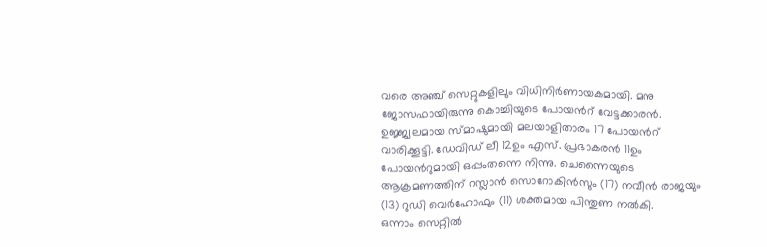വരെ അഞ്ച് സെറ്റുകളിലും വിധിനിർണായകമായി. മനു ജോസഫായിരുന്നു കൊച്ചിയുടെ പോയൻറ് വേട്ടക്കാരൻ. ഉജ്ജ്വലമായ സ്മാഷുമായി മലയാളിതാരം 17 പോയൻറ് വാരിക്കൂട്ടി. ഡേവിഡ് ലീ 12ഉം എസ്. പ്രഭാകരൻ 11ഉം പോയൻറുമായി ഒപ്പംതന്നെ നിന്നു. ചെന്നൈയുടെ ആക്രമണത്തിന് റസ്ലാൻ സൊറോകിൻസും (17) നവീൻ രാജയും (13) റുഡി വെർഹോഫും (11) ശക്തമായ പിന്തുണ നൽകി.
ഒന്നാം സെറ്റിൽ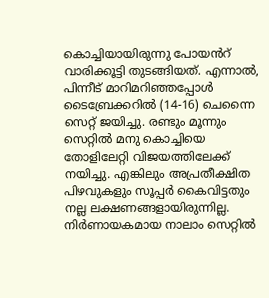കൊച്ചിയായിരുന്നു പോയൻറ് വാരിക്കൂട്ടി തുടങ്ങിയത്. എന്നാൽ, പിന്നീട് മാറിമറിഞ്ഞപ്പോൾ ടൈബ്രേക്കറിൽ (14-16) ചെന്നൈ സെറ്റ് ജയിച്ചു. രണ്ടും മൂന്നും സെറ്റിൽ മനു കൊച്ചിയെ തോളിലേറ്റി വിജയത്തിലേക്ക് നയിച്ചു. എങ്കിലും അപ്രതീക്ഷിത പിഴവുകളും സൂപ്പർ കൈവിട്ടതും നല്ല ലക്ഷണങ്ങളായിരുന്നില്ല. നിർണായകമായ നാലാം സെറ്റിൽ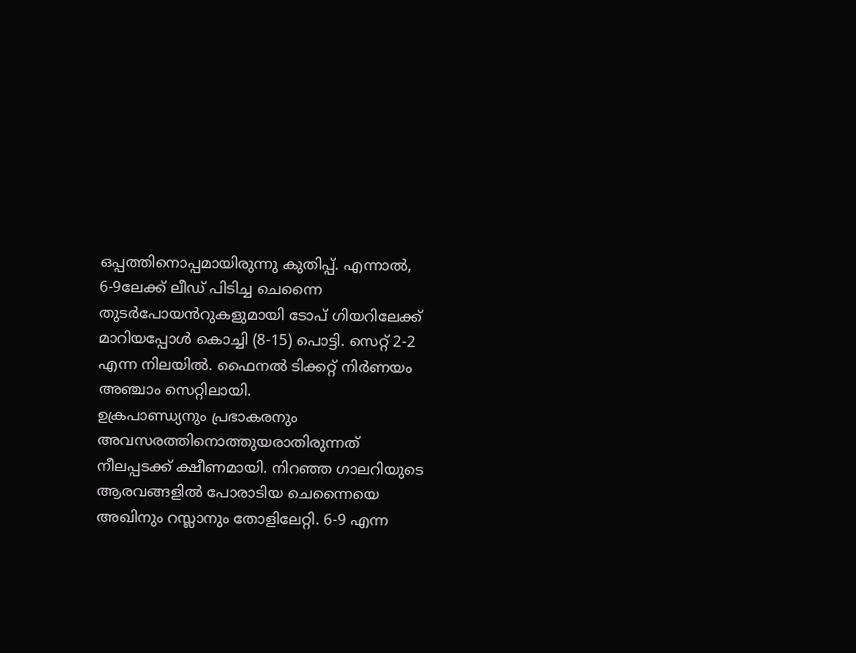ഒപ്പത്തിനൊപ്പമായിരുന്നു കുതിപ്പ്. എന്നാൽ, 6-9ലേക്ക് ലീഡ് പിടിച്ച ചെന്നൈ തുടർപോയൻറുകളുമായി ടോപ് ഗിയറിലേക്ക് മാറിയപ്പോൾ കൊച്ചി (8-15) പൊട്ടി. സെറ്റ് 2-2 എന്ന നിലയിൽ. ഫൈനൽ ടിക്കറ്റ് നിർണയം അഞ്ചാം സെറ്റിലായി.
ഉക്രപാണ്ഡ്യനും പ്രഭാകരനും അവസരത്തിനൊത്തുയരാതിരുന്നത് നീലപ്പടക്ക് ക്ഷീണമായി. നിറഞ്ഞ ഗാലറിയുടെ ആരവങ്ങളിൽ പോരാടിയ ചെന്നൈയെ അഖിനും റസ്ലാനും തോളിലേറ്റി. 6-9 എന്ന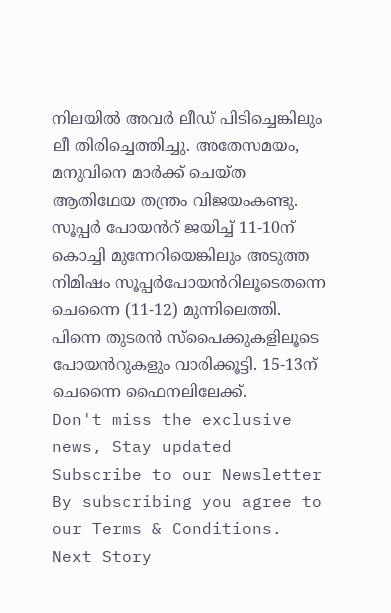നിലയിൽ അവർ ലീഡ് പിടിച്ചെങ്കിലും ലീ തിരിച്ചെത്തിച്ചു. അതേസമയം, മനുവിനെ മാർക്ക് ചെയ്ത ആതിഥേയ തന്ത്രം വിജയംകണ്ടു. സൂപ്പർ പോയൻറ് ജയിച്ച് 11-10ന് കൊച്ചി മുന്നേറിയെങ്കിലും അടുത്ത നിമിഷം സൂപ്പർപോയൻറിലൂടെതന്നെ ചെന്നൈ (11-12) മുന്നിലെത്തി. പിന്നെ തുടരൻ സ്പൈക്കുകളിലൂടെ പോയൻറുകളും വാരിക്കൂട്ടി. 15-13ന് ചെന്നൈ ഫൈനലിലേക്ക്.
Don't miss the exclusive news, Stay updated
Subscribe to our Newsletter
By subscribing you agree to our Terms & Conditions.
Next Story